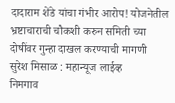दादाराम शेंडे यांचा गंभीर आरोप! योजनेतील भ्रष्टाचाराची चौकशी करुन समिती च्या दोषींवर गुन्हा दाखल करण्याची मागणी
सुरेश मिसाळ : महान्यूज लाईव्ह
निमगाव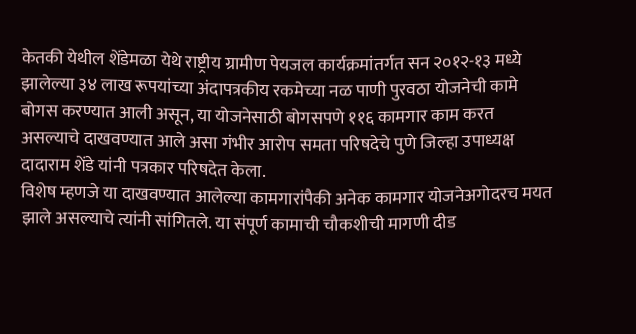केतकी येथील शेंडेमळा येथे राष्ट्रीय ग्रामीण पेयजल कार्यक्रमांतर्गत सन २०१२-१३ मध्ये झालेल्या ३४ लाख रूपयांच्या अंदापत्रकीय रकमेच्या नळ पाणी पुरवठा योजनेची कामे बोगस करण्यात आली असून, या योजनेसाठी बोगसपणे ११६ कामगार काम करत असल्याचे दाखवण्यात आले असा गंभीर आरोप समता परिषदेचे पुणे जिल्हा उपाध्यक्ष दादाराम शेंडे यांनी पत्रकार परिषदेत केला.
विशेष म्हणजे या दाखवण्यात आलेल्या कामगारांपैकी अनेक कामगार योजनेअगोदरच मयत झाले असल्याचे त्यांनी सांगितले. या संपूर्ण कामाची चौकशीची मागणी दीड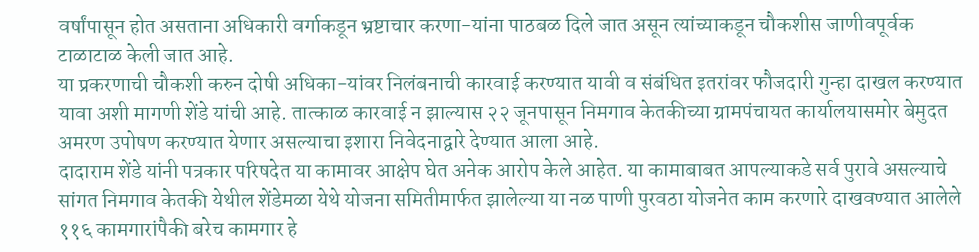वर्षांपासून होत असताना अधिकारी वर्गाकडून भ्रष्टाचार करणा-यांना पाठबळ दिले जात असून त्यांच्याकडून चौकशीस जाणीवपूर्वक टाळाटाळ केली जात आहे.
या प्रकरणाची चौकशी करुन दोषी अधिका-यांवर निलंबनाची कारवाई करण्यात यावी व संबंधित इतरांवर फौजदारी गुन्हा दाखल करण्यात यावा अशी मागणी शेंडे यांची आहे. तात्काळ कारवाई न झाल्यास २२ जूनपासून निमगाव केतकीच्या ग्रामपंचायत कार्यालयासमोर बेमुदत अमरण उपोषण करण्यात येणार असल्याचा इशारा निवेदनाद्वारे देण्यात आला आहे.
दादाराम शेंडे यांनी पत्रकार परिषदेत या कामावर आक्षेप घेत अनेक आरोप केले आहेत. या कामाबाबत आपल्याकडे सर्व पुरावे असल्याचे सांगत निमगाव केतकी येथील शेंडेमळा येथे योजना समितीमार्फत झालेल्या या नळ पाणी पुरवठा योजनेत काम करणारे दाखवण्यात आलेले ११६ कामगारांपैकी बरेच कामगार हे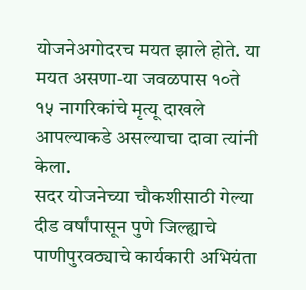योजनेअगोदरच मयत झाले होते. या मयत असणा-या जवळपास १०ते १५ नागरिकांचे मृत्यू दाखले आपल्याकडे असल्याचा दावा त्यांनी केला.
सदर योजनेच्या चौकशीसाठी गेल्या दीड वर्षांपासून पुणे जिल्ह्याचे पाणीपुरवठ्याचे कार्यकारी अभियंता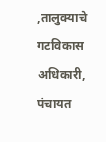,तालुक्याचे गटविकास अधिकारी, पंचायत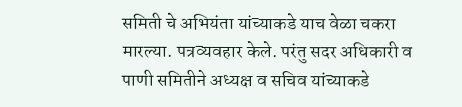समिती चे अभियंता यांच्याकडे याच वेळा चकरा मारल्या. पत्रव्यवहार केले. परंतु सदर अधिकारी व पाणी समितीने अध्यक्ष व सचिव यांच्याकडे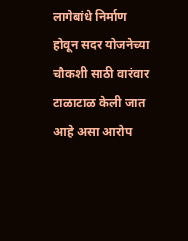लागेबांधे निर्माण होवून सदर योजनेच्या चौकशी साठी वारंवार टाळाटाळ केली जात आहे असा आरोप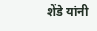शेंडे यांनी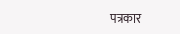पत्रकार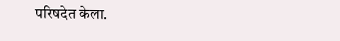परिषदेत केला.